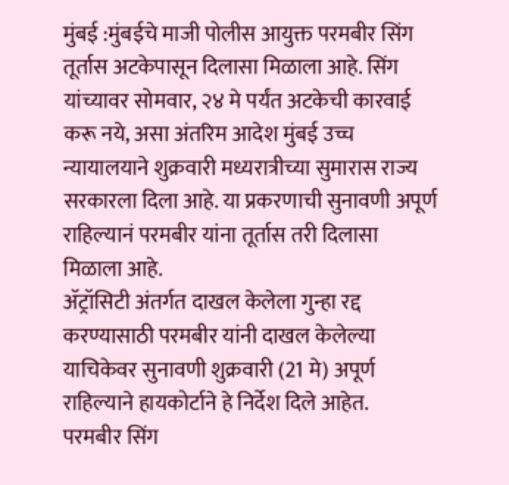मुंबई :मुंबईचे माजी पोलीस आयुक्त परमबीर सिंग तूर्तास अटकेपासून दिलासा मिळाला आहे. सिंग यांच्यावर सोमवार, २४ मे पर्यंत अटकेची कारवाई करू नये, असा अंतरिम आदेश मुंबई उच्च न्यायालयाने शुक्रवारी मध्यरात्रीच्या सुमारास राज्य सरकारला दिला आहे. या प्रकरणाची सुनावणी अपूर्ण राहिल्यानं परमबीर यांना तूर्तास तरी दिलासा मिळाला आहे.
ॲट्रॉसिटी अंतर्गत दाखल केलेला गुन्हा रद्द करण्यासाठी परमबीर यांनी दाखल केलेल्या याचिकेवर सुनावणी शुक्रवारी (21 मे) अपूर्ण राहिल्याने हायकोर्टाने हे निर्देश दिले आहेत.
परमबीर सिंग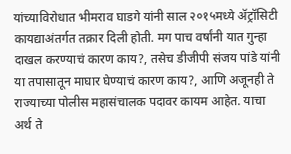यांच्याविरोधात भीमराव घाडगे यांनी साल २०१५मध्ये ॲट्रॉसिटी कायद्याअंतर्गत तक्रार दिली होती. मग पाच वर्षांनी यात गुन्हा दाखल करण्याचं कारण काय?, तसेच डीजीपी संजय पांडे यांनी या तपासातून माघार घेण्याचं कारण काय?, आणि अजूनही ते राज्याच्या पोलीस महासंचालक पदावर कायम आहेत. याचा अर्थ ते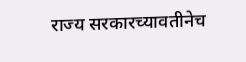राज्य सरकारच्यावतीनेच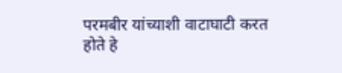परमबीर यांच्याशी वाटाघाटी करत होते हे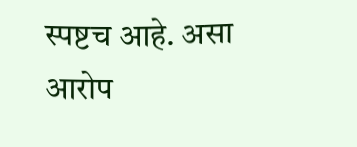स्पष्टच आहे. असा आरोप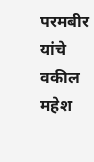परमबीर यांचे वकील महेश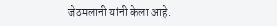जेठमलानी यांनी केला आहे.